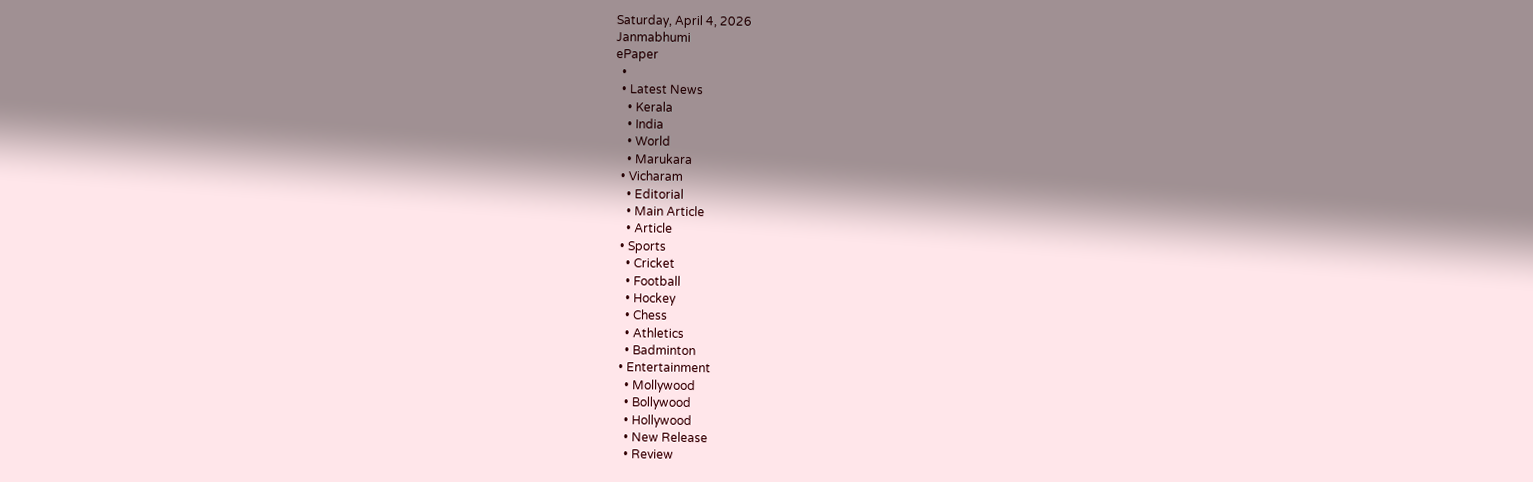Saturday, April 4, 2026
Janmabhumi
ePaper
  •
  • Latest News
    • Kerala
    • India
    • World
    • Marukara
  • Vicharam
    • Editorial
    • Main Article
    • Article
  • Sports
    • Cricket
    • Football
    • Hockey
    • Chess
    • Athletics
    • Badminton
  • Entertainment
    • Mollywood
    • Bollywood
    • Hollywood
    • New Release
    • Review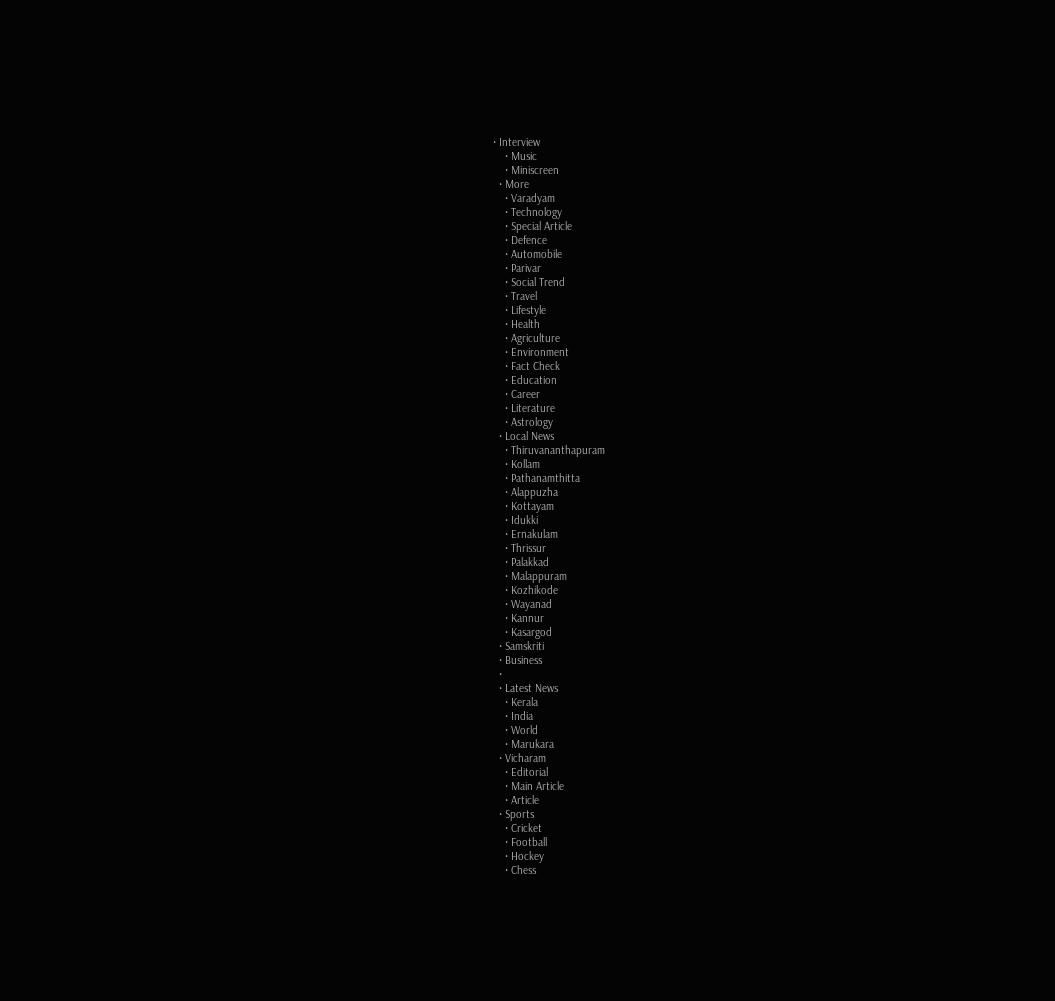• Interview
    • Music
    • Miniscreen
  • More
    • Varadyam
    • Technology
    • Special Article
    • Defence
    • Automobile
    • Parivar
    • Social Trend
    • Travel
    • Lifestyle
    • Health
    • Agriculture
    • Environment
    • Fact Check
    • Education
    • Career
    • Literature
    • Astrology
  • Local News
    • Thiruvananthapuram
    • Kollam
    • Pathanamthitta
    • Alappuzha
    • Kottayam
    • Idukki
    • Ernakulam
    • Thrissur
    • Palakkad
    • Malappuram
    • Kozhikode
    • Wayanad
    • Kannur
    • Kasargod
  • Samskriti
  • Business
  •
  • Latest News
    • Kerala
    • India
    • World
    • Marukara
  • Vicharam
    • Editorial
    • Main Article
    • Article
  • Sports
    • Cricket
    • Football
    • Hockey
    • Chess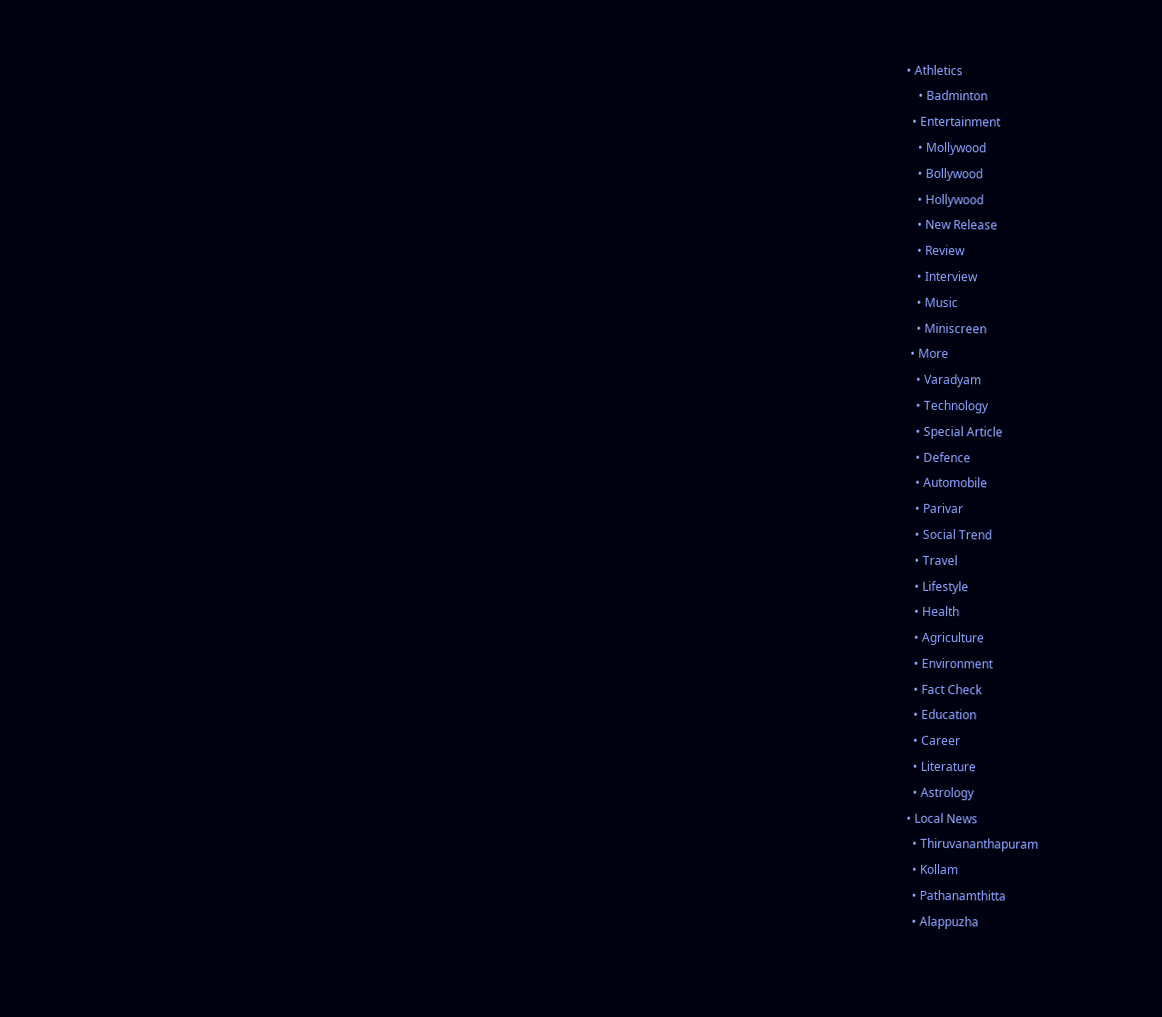• Athletics
    • Badminton
  • Entertainment
    • Mollywood
    • Bollywood
    • Hollywood
    • New Release
    • Review
    • Interview
    • Music
    • Miniscreen
  • More
    • Varadyam
    • Technology
    • Special Article
    • Defence
    • Automobile
    • Parivar
    • Social Trend
    • Travel
    • Lifestyle
    • Health
    • Agriculture
    • Environment
    • Fact Check
    • Education
    • Career
    • Literature
    • Astrology
  • Local News
    • Thiruvananthapuram
    • Kollam
    • Pathanamthitta
    • Alappuzha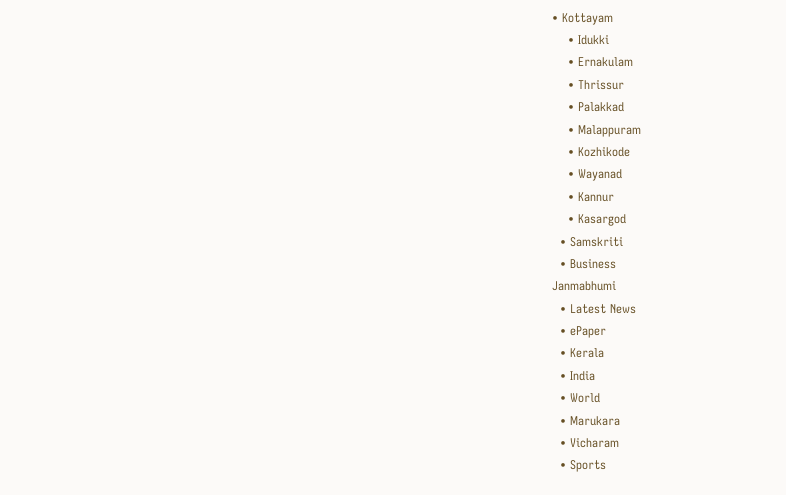• Kottayam
    • Idukki
    • Ernakulam
    • Thrissur
    • Palakkad
    • Malappuram
    • Kozhikode
    • Wayanad
    • Kannur
    • Kasargod
  • Samskriti
  • Business
Janmabhumi
  • Latest News
  • ePaper
  • Kerala
  • India
  • World
  • Marukara
  • Vicharam
  • Sports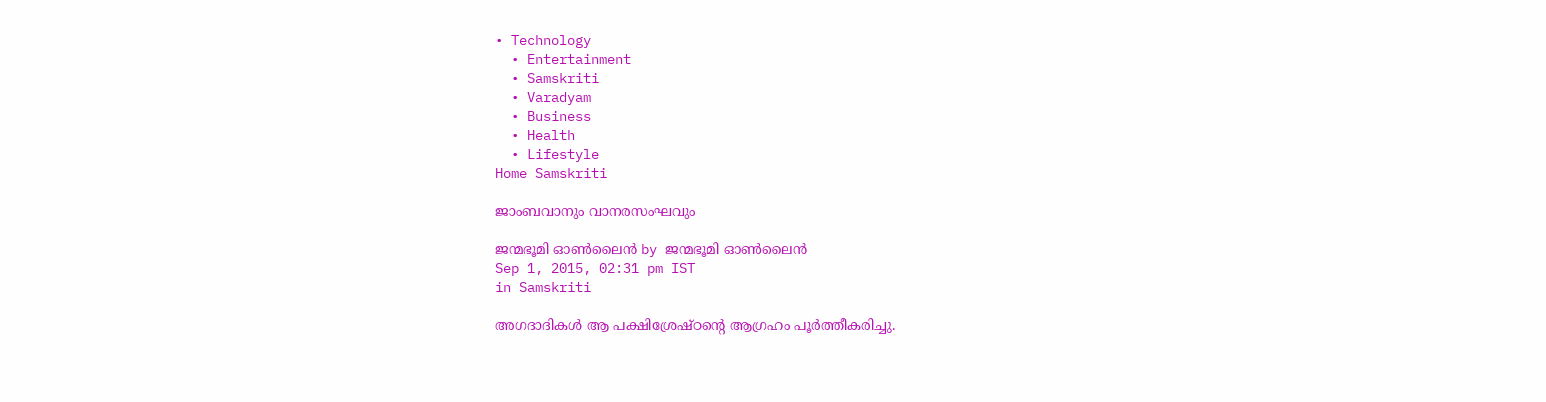• Technology
  • Entertainment
  • Samskriti
  • Varadyam
  • Business
  • Health
  • Lifestyle
Home Samskriti

ജാംബവാനും വാനരസംഘവും

ജന്മഭൂമി ഓണ്‍ലൈന്‍ by ജന്മഭൂമി ഓണ്‍ലൈന്‍
Sep 1, 2015, 02:31 pm IST
in Samskriti

അഗദാദികള്‍ ആ പക്ഷിശ്രേഷ്ഠന്റെ ആഗ്രഹം പൂര്‍ത്തീകരിച്ചു.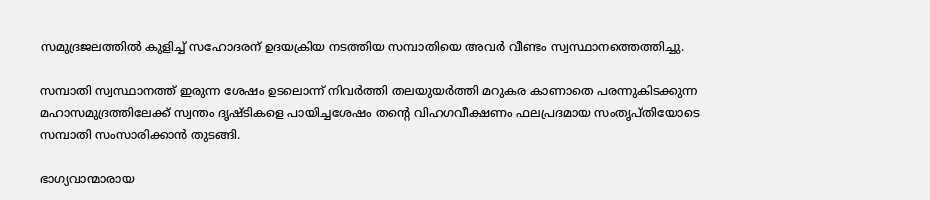സമുദ്രജലത്തില്‍ കുളിച്ച് സഹോദരന് ഉദയക്രിയ നടത്തിയ സമ്പാതിയെ അവര്‍ വീണ്ടം സ്വസ്ഥാനത്തെത്തിച്ചു.

സമ്പാതി സ്വസ്ഥാനത്ത് ഇരുന്ന ശേഷം ഉടലൊന്ന് നിവര്‍ത്തി തലയുയര്‍ത്തി മറുകര കാണാതെ പരന്നുകിടക്കുന്ന മഹാസമുദ്രത്തിലേക്ക് സ്വന്തം ദൃഷ്ടികളെ പായിച്ചശേഷം തന്റെ വിഹഗവീക്ഷണം ഫലപ്രദമായ സംതൃപ്തിയോടെ സമ്പാതി സംസാരിക്കാന്‍ തുടങ്ങി.

ഭാഗ്യവാന്മാരായ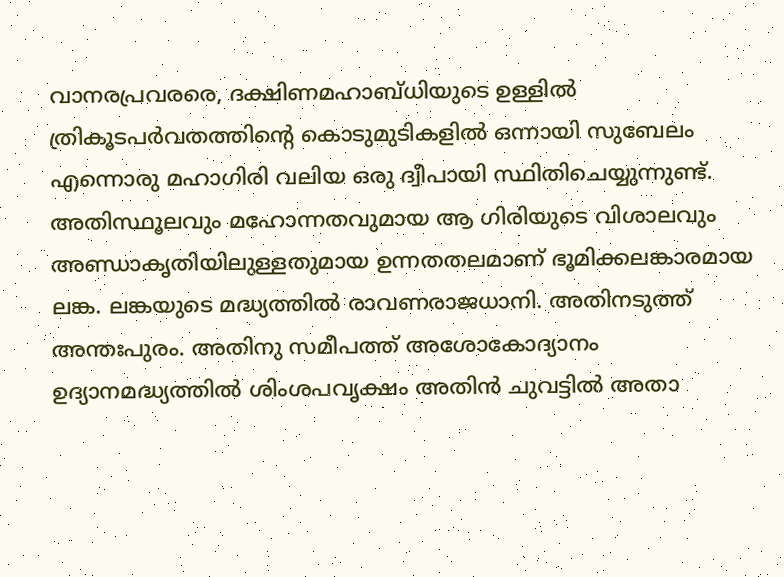വാനരപ്രവരരെ, ദക്ഷിണമഹാബ്ധിയുടെ ഉള്ളില്‍ ത്രികൂടപര്‍വതത്തിന്റെ കൊടുമുടികളില്‍ ഒന്നായി സുബേലം എന്നൊരു മഹാഗിരി വലിയ ഒരു ദ്വീപായി സ്ഥിതിചെയ്യുന്നുണ്ട്. അതിസ്ഥൂലവും മഹോന്നതവുമായ ആ ഗിരിയുടെ വിശാലവും അണ്ഡാകൃതിയിലുള്ളതുമായ ഉന്നതതലമാണ് ഭൂമിക്കലങ്കാരമായ ലങ്ക. ലങ്കയുടെ മദ്ധ്യത്തില്‍ രാവണരാജധാനി. അതിനടുത്ത് അന്തഃപുരം. അതിനു സമീപത്ത് അശോകോദ്യാനം ഉദ്യാനമദ്ധ്യത്തില്‍ ശിംശപവൃക്ഷം അതിന്‍ ചുവട്ടില്‍ അതാ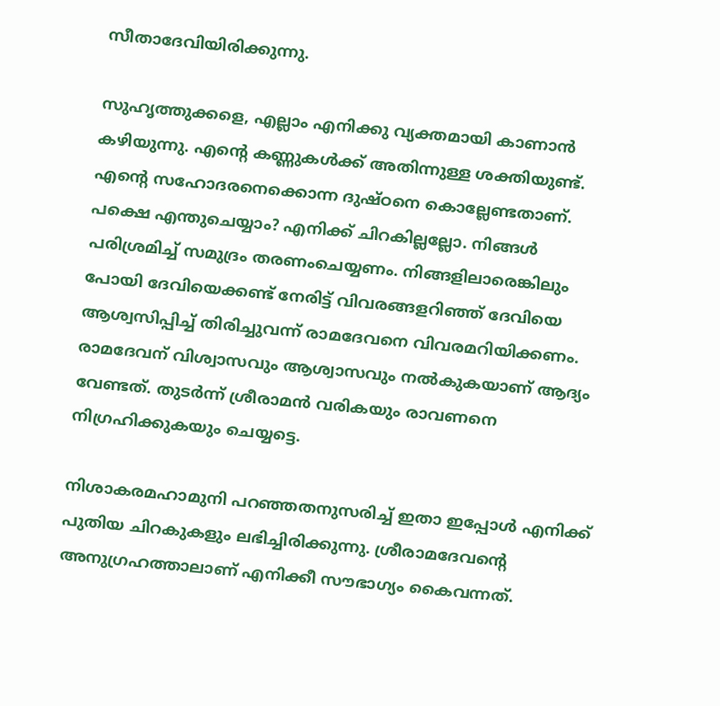സീതാദേവിയിരിക്കുന്നു.

സുഹൃത്തുക്കളെ, എല്ലാം എനിക്കു വ്യക്തമായി കാണാന്‍ കഴിയുന്നു. എന്റെ കണ്ണുകള്‍ക്ക് അതിന്നുള്ള ശക്തിയുണ്ട്. എന്റെ സഹോദരനെക്കൊന്ന ദുഷ്ഠനെ കൊല്ലേണ്ടതാണ്. പക്ഷെ എന്തുചെയ്യാം? എനിക്ക് ചിറകില്ലല്ലോ. നിങ്ങള്‍ പരിശ്രമിച്ച് സമുദ്രം തരണംചെയ്യണം. നിങ്ങളിലാരെങ്കിലും പോയി ദേവിയെക്കണ്ട് നേരിട്ട് വിവരങ്ങളറിഞ്ഞ് ദേവിയെ ആശ്വസിപ്പിച്ച് തിരിച്ചുവന്ന് രാമദേവനെ വിവരമറിയിക്കണം. രാമദേവന് വിശ്വാസവും ആശ്വാസവും നല്‍കുകയാണ് ആദ്യം വേണ്ടത്. തുടര്‍ന്ന് ശ്രീരാമന്‍ വരികയും രാവണനെ നിഗ്രഹിക്കുകയും ചെയ്യട്ടെ.

നിശാകരമഹാമുനി പറഞ്ഞതനുസരിച്ച് ഇതാ ഇപ്പോള്‍ എനിക്ക് പുതിയ ചിറകുകളും ലഭിച്ചിരിക്കുന്നു. ശ്രീരാമദേവന്റെ അനുഗ്രഹത്താലാണ് എനിക്കീ സൗഭാഗ്യം കൈവന്നത്.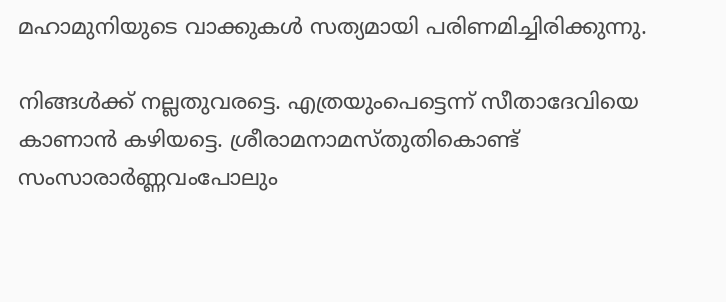മഹാമുനിയുടെ വാക്കുകള്‍ സത്യമായി പരിണമിച്ചിരിക്കുന്നു.

നിങ്ങള്‍ക്ക് നല്ലതുവരട്ടെ. എത്രയുംപെട്ടെന്ന് സീതാദേവിയെ കാണാന്‍ കഴിയട്ടെ. ശ്രീരാമനാമസ്തുതികൊണ്ട് സംസാരാര്‍ണ്ണവംപോലും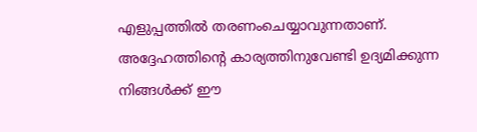എളുപ്പത്തില്‍ തരണംചെയ്യാവുന്നതാണ്. അദ്ദേഹത്തിന്റെ കാര്യത്തിനുവേണ്ടി ഉദ്യമിക്കുന്ന നിങ്ങള്‍ക്ക് ഈ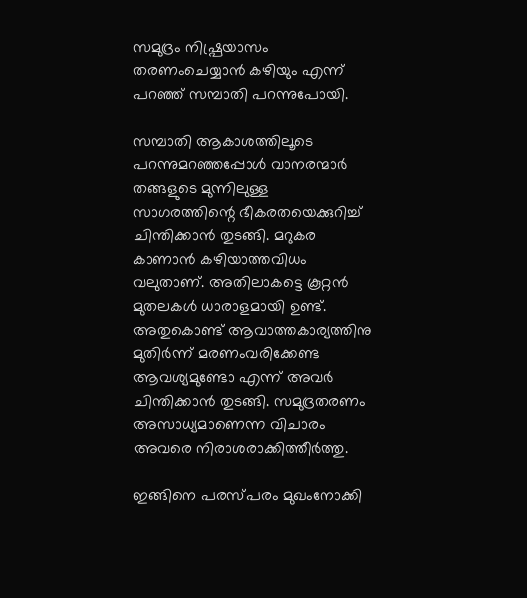സമുദ്രം നിഷ്പ്രയാസം തരണംചെയ്യാന്‍ കഴിയും എന്ന് പറഞ്ഞ് സമ്പാതി പറന്നുപോയി.

സമ്പാതി ആകാശത്തിലൂടെ പറന്നുമറഞ്ഞപ്പോള്‍ വാനരന്മാര്‍ തങ്ങളുടെ മുന്നിലുള്ള സാഗരത്തിന്റെ ഭീകരതയെക്കുറിച്ച് ചിന്തിക്കാന്‍ തുടങ്ങി. മറുകര കാണാന്‍ കഴിയാത്തവിധം വലുതാണ്. അതിലാകട്ടെ കൂറ്റന്‍ മുതലകള്‍ ധാരാളമായി ഉണ്ട്. അതുകൊണ്ട് ആവാത്തകാര്യത്തിനു മുതിര്‍ന്ന് മരണംവരിക്കേണ്ട ആവശ്യമുണ്ടോ എന്ന് അവര്‍ ചിന്തിക്കാന്‍ തുടങ്ങി. സമുദ്രതരണം അസാധ്യമാണെന്ന വിചാരം അവരെ നിരാശരാക്കിത്തീര്‍ത്തു.

ഇങ്ങിനെ പരസ്പരം മുഖംനോക്കി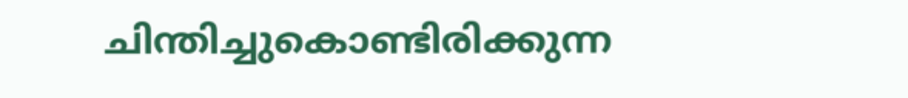ചിന്തിച്ചുകൊണ്ടിരിക്കുന്ന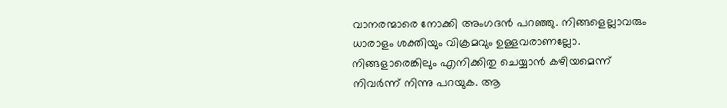വാനരന്മാരെ നോക്കി അംഗദന്‍ പറഞ്ഞു. നിങ്ങളെല്ലാവരും ധാരാളം ശക്തിയും വിക്രമവും ഉള്ളവരാണല്ലോ. നിങ്ങളാരെങ്കിലും എനിക്കിതു ചെയ്യാന്‍ കഴിയമെന്ന് നിവര്‍ന്ന് നിന്നു പറയുക. ആ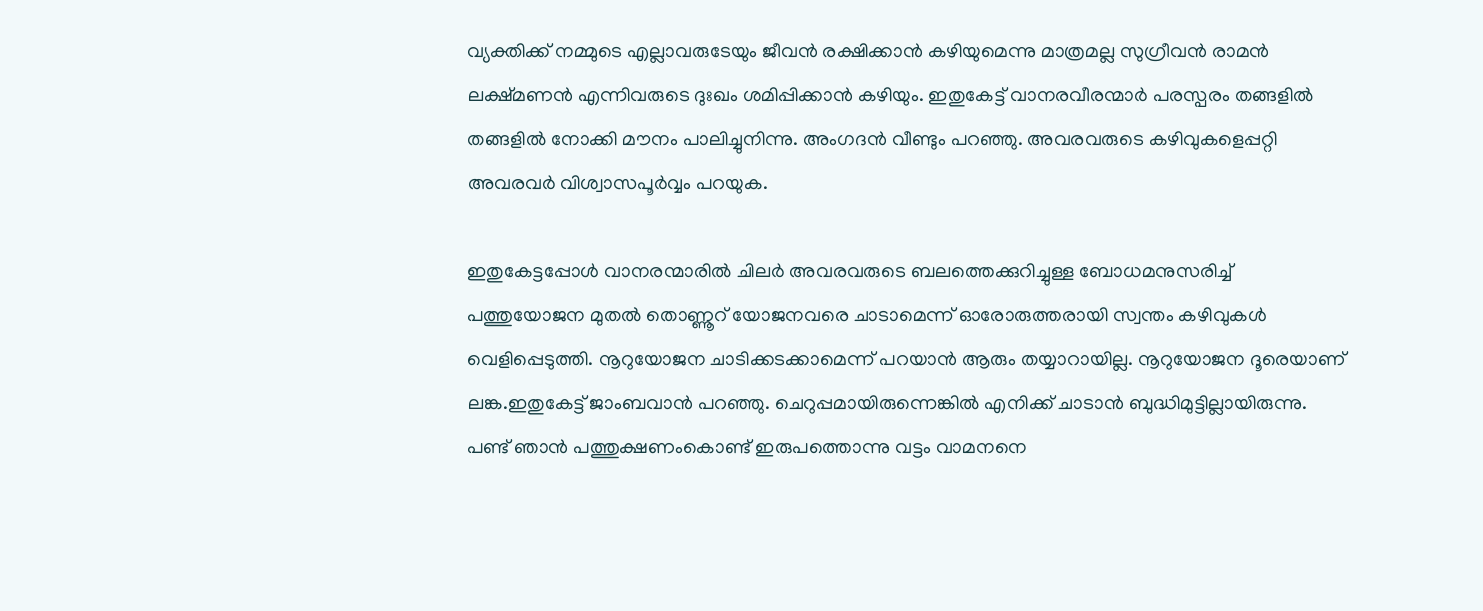വ്യക്തിക്ക് നമ്മുടെ എല്ലാവരുടേയും ജീവന്‍ രക്ഷിക്കാന്‍ കഴിയുമെന്നു മാത്രമല്ല സുഗ്രീവന്‍ രാമന്‍ ലക്ഷ്മണന്‍ എന്നിവരുടെ ദുഃഖം ശമിപ്പിക്കാന്‍ കഴിയും. ഇതുകേട്ട് വാനരവീരന്മാര്‍ പരസ്പരം തങ്ങളില്‍ തങ്ങളില്‍ നോക്കി മൗനം പാലിച്ചുനിന്നു. അംഗദന്‍ വീണ്ടും പറഞ്ഞു. അവരവരുടെ കഴിവുകളെപ്പറ്റി അവരവര്‍ വിശ്വാസപൂര്‍വ്വം പറയുക.

ഇതുകേട്ടപ്പോള്‍ വാനരന്മാരില്‍ ചിലര്‍ അവരവരുടെ ബലത്തെക്കുറിച്ചുള്ള ബോധമനുസരിച്ച് പത്തുയോജന മുതല്‍ തൊണ്ണൂറ് യോജനവരെ ചാടാമെന്ന് ഓരോരുത്തരായി സ്വന്തം കഴിവുകള്‍ വെളിപ്പെടുത്തി. നൂറുയോജന ചാടിക്കടക്കാമെന്ന് പറയാന്‍ ആരും തയ്യാറായില്ല. നൂറുയോജന ദൂരെയാണ് ലങ്ക.ഇതുകേട്ട് ജാംബവാന്‍ പറഞ്ഞു. ചെറുപ്പമായിരുന്നെങ്കില്‍ എനിക്ക് ചാടാന്‍ ബുദ്ധിമുട്ടില്ലായിരുന്നു. പണ്ട് ഞാന്‍ പത്തുക്ഷണംകൊണ്ട് ഇരുപത്തൊന്നു വട്ടം വാമനനെ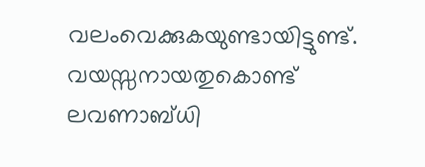വലംവെക്കുകയുണ്ടായിട്ടുണ്ട്. വയസ്സനായതുകൊണ്ട് ലവണാബ്ധി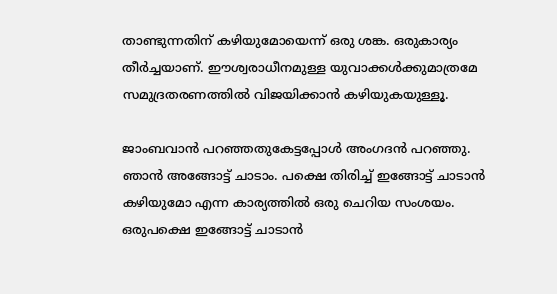താണ്ടുന്നതിന് കഴിയുമോയെന്ന് ഒരു ശങ്ക. ഒരുകാര്യം തീര്‍ച്ചയാണ്. ഈശ്വരാധീനമുള്ള യുവാക്കള്‍ക്കുമാത്രമേ സമുദ്രതരണത്തില്‍ വിജയിക്കാന്‍ കഴിയുകയുള്ളൂ.

ജാംബവാന്‍ പറഞ്ഞതുകേട്ടപ്പോള്‍ അംഗദന്‍ പറഞ്ഞു. ഞാന്‍ അങ്ങോട്ട് ചാടാം. പക്ഷെ തിരിച്ച് ഇങ്ങോട്ട് ചാടാന്‍ കഴിയുമോ എന്ന കാര്യത്തില്‍ ഒരു ചെറിയ സംശയം. ഒരുപക്ഷെ ഇങ്ങോട്ട് ചാടാന്‍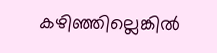കഴിഞ്ഞില്ലെങ്കില്‍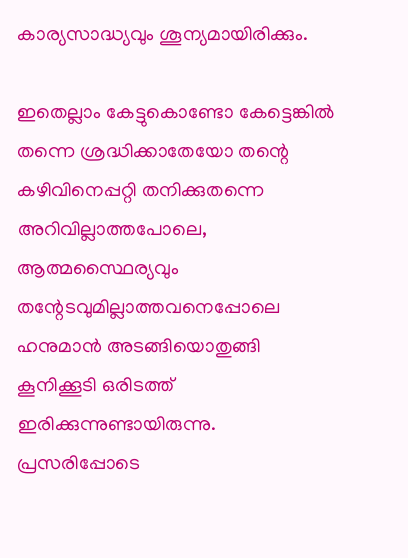കാര്യസാദ്ധ്യവും ശൂന്യമായിരിക്കും.

ഇതെല്ലാം കേട്ടുകൊണ്ടോ കേട്ടെങ്കില്‍ തന്നെ ശ്രദ്ധിക്കാതേയോ തന്റെ കഴിവിനെപ്പറ്റി തനിക്കുതന്നെ അറിവില്ലാത്തപോലെ, ആത്മസ്ഥൈര്യവും തന്റേടവുമില്ലാത്തവനെപ്പോലെ ഹനുമാന്‍ അടങ്ങിയൊതുങ്ങി കൂനിക്കൂടി ഒരിടത്ത് ഇരിക്കുന്നുണ്ടായിരുന്നു. പ്രസരിപ്പോടെ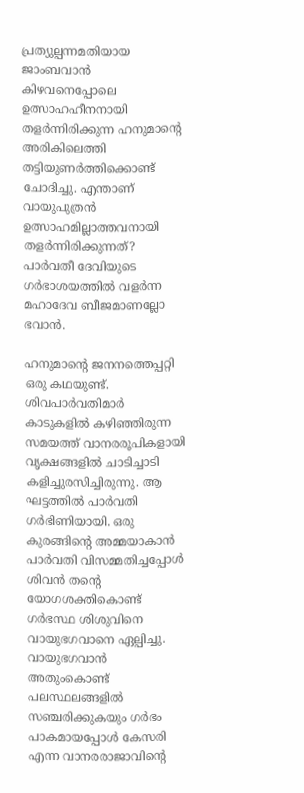പ്രത്യുല്പന്നമതിയായ ജാംബവാന്‍ കിഴവനെപ്പോലെ ഉത്സാഹഹീനനായി തളര്‍ന്നിരിക്കുന്ന ഹനുമാന്റെ അരികിലെത്തി തട്ടിയുണര്‍ത്തിക്കൊണ്ട് ചോദിച്ചു. എന്താണ് വായുപുത്രന്‍ ഉത്സാഹമില്ലാത്തവനായി തളര്‍ന്നിരിക്കുന്നത്? പാര്‍വതീ ദേവിയുടെ ഗര്‍ഭാശയത്തില്‍ വളര്‍ന്ന മഹാദേവ ബീജമാണല്ലോ ഭവാന്‍.

ഹനുമാന്റെ ജനനത്തെപ്പറ്റി ഒരു കഥയുണ്ട്. ശിവപാര്‍വതിമാര്‍ കാടുകളില്‍ കഴിഞ്ഞിരുന്ന സമയത്ത് വാനരരൂപികളായി വൃക്ഷങ്ങളില്‍ ചാടിച്ചാടി കളിച്ചുരസിച്ചിരുന്നു. ആ ഘട്ടത്തില്‍ പാര്‍വതി ഗര്‍ഭിണിയായി. ഒരു കുരങ്ങിന്റെ അമ്മയാകാന്‍ പാര്‍വതി വിസമ്മതിച്ചപ്പോള്‍ ശിവന്‍ തന്റെ യോഗശക്തികൊണ്ട് ഗര്‍ഭസ്ഥ ശിശുവിനെ വായുഭഗവാനെ ഏല്പിച്ചു. വായുഭഗവാന്‍ അതുംകൊണ്ട് പലസ്ഥലങ്ങളില്‍ സഞ്ചരിക്കുകയും ഗര്‍ഭം പാകമായപ്പോള്‍ കേസരി എന്ന വാനരരാജാവിന്റെ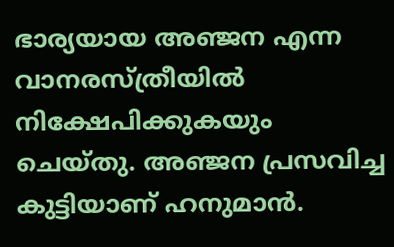ഭാര്യയായ അഞ്ജന എന്ന വാനരസ്ത്രീയില്‍ നിക്ഷേപിക്കുകയും ചെയ്തു. അഞ്ജന പ്രസവിച്ച കുട്ടിയാണ് ഹനുമാന്‍.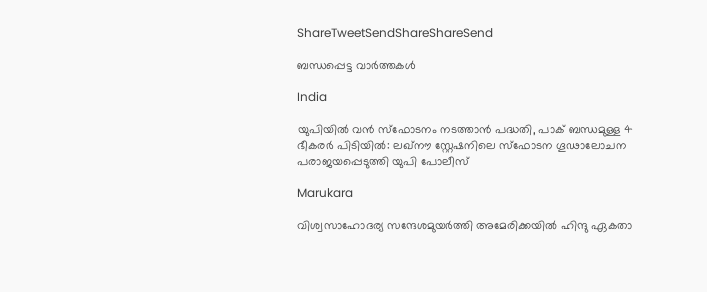ShareTweetSendShareShareSend

ബന്ധപ്പെട്ട വാര്‍ത്തകള്‍

India

യുപിയിൽ വൻ സ്ഫോടനം നടത്താൻ പദ്ധതി, പാക് ബന്ധമുള്ള 4 ഭീകരർ പിടിയിൽ: ലഖ്നൗ സ്റ്റേഷനിലെ സ്ഫോടന ഗൂഢാലോചന പരാജയപ്പെടുത്തി യുപി പോലീസ്

Marukara

വിശ്വസാഹോദര്യ സന്ദേശമുയർത്തി അമേരിക്കയിൽ ഹിന്ദു ഏകതാ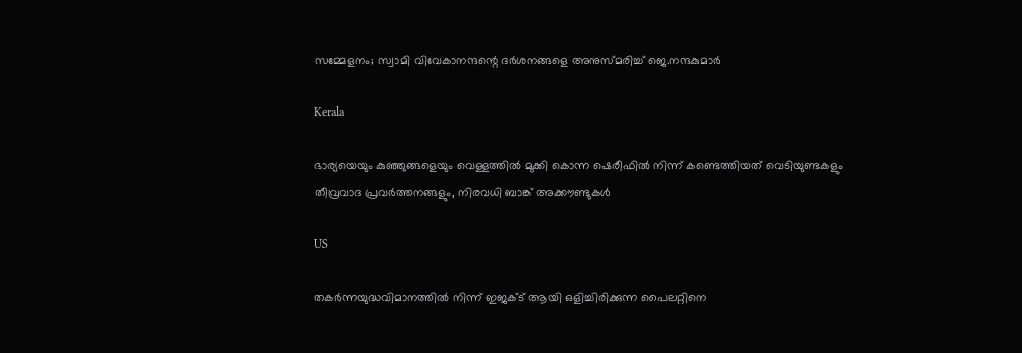സമ്മേളനം; സ്വാമി വിവേകാനന്ദന്റെ ദർശനങ്ങളെ അനുസ്മരിച്ച് ജെ.നന്ദകുമാർ

Kerala

ഭാര്യയെയും കുഞ്ഞുങ്ങളെയും വെള്ളത്തിൽ മുക്കി കൊന്ന ഷെരീഫിൽ നിന്ന് കണ്ടെത്തിയത് വെടിയുണ്ടകളും തീവ്രവാദ പ്രവർത്തനങ്ങളും, നിരവധി ബാങ്ക് അക്കൗണ്ടുകൾ

US

തകർന്നയുദ്ധവിമാനത്തിൽ നിന്ന് ഇജക്ട് ആയി ഒളിച്ചിരിക്കുന്ന പൈലറ്റിനെ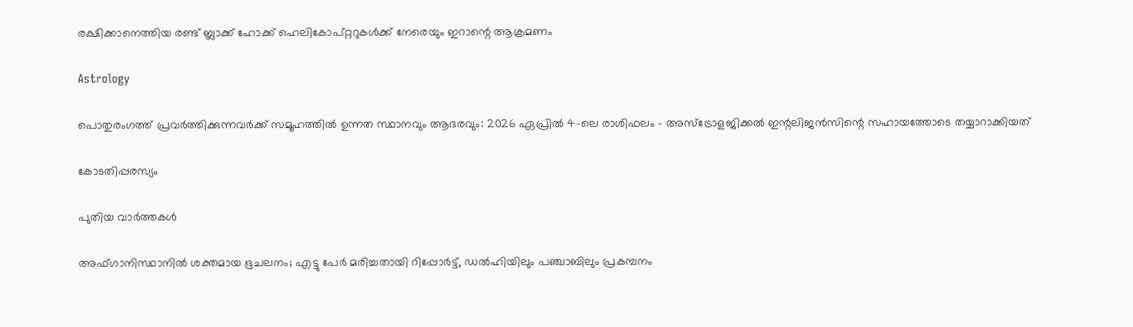രക്ഷിക്കാനെത്തിയ രണ്ട് ബ്ലാക്ക് ഹോക്ക് ഹെലികോപ്റ്ററുകൾക്ക് നേരെയും ഇറാന്റെ ആക്രമണം

Astrology

പൊതുരംഗത്ത് പ്രവർത്തിക്കുന്നവർക്ക് സമൂഹത്തിൽ ഉന്നത സ്ഥാനവും ആദരവും: 2026 ഏപ്രിൽ 4-ലെ രാശിഫലം – അസ്ട്രോളജിക്കൽ ഇന്റലിജൻസിന്റെ സഹായത്തോടെ തയ്യാറാക്കിയത്

കോടതിപ്പരസ്യം

പുതിയ വാര്‍ത്തകള്‍

അഫ്ഗാനിസ്ഥാനില്‍ ശക്തമായ ഭൂചലനം; എട്ടു പേര്‍ മരിച്ചതായി റിപ്പോര്‍ട്ട്, ഡൽഹിയിലും പഞ്ചാബിലും പ്രകമ്പനം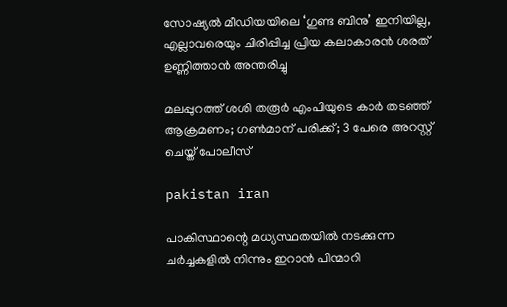സോഷ്യൽ മീഡിയയിലെ ‘ഗുണ്ട ബിനു’ ഇനിയില്ല, എല്ലാവരെയും ചിരിപ്പിച്ച പ്രിയ കലാകാരൻ ശരത് ഉണ്ണിത്താൻ അന്തരിച്ചു

മലപ്പുറത്ത് ശശി തരൂർ എംപിയുടെ കാർ തടഞ്ഞ് ആക്രമണം; ഗൺമാന് പരിക്ക്; 3 പേരെ അറസ്റ്റ് ചെയ്ത് പോലീസ്

pakistan iran

പാകിസ്ഥാന്റെ മധ്യസ്ഥതയിൽ നടക്കുന്ന ചർച്ചകളിൽ നിന്നും ഇറാൻ പിന്മാറി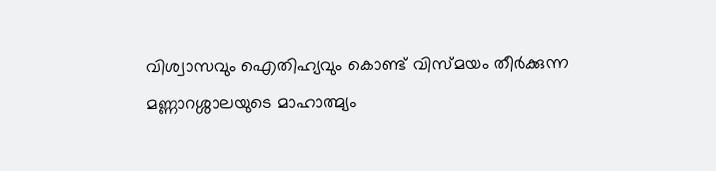വിശ്വാസവും ഐതിഹ്യവും കൊണ്ട് വിസ്മയം തീർക്കുന്ന മണ്ണാറശ്ശാലയുടെ മാഹാത്മ്യം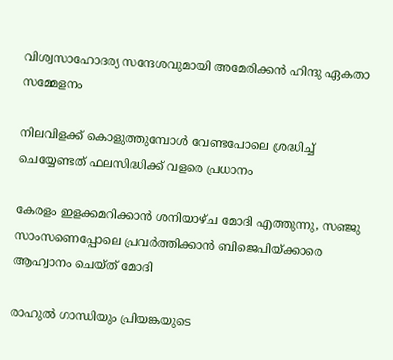വിശ്വസാഹോദര്യ സന്ദേശവുമായി അമേരിക്കൻ ഹിന്ദു ഏകതാ സമ്മേളനം

നിലവിളക്ക് കൊളുത്തുമ്പോൾ വേണ്ടപോലെ ശ്രദ്ധിച്ച് ചെയ്യേണ്ടത് ഫലസിദ്ധിക്ക് വളരെ പ്രധാനം

കേരളം ഇളക്കമറിക്കാന്‍ ശനിയാഴ്ച മോദി എത്തുന്നു, സഞ്ജു സാംസണെപ്പോലെ പ്രവര്‍ത്തിക്കാന്‍ ബിജെപിയ്‌ക്കാരെ ആഹ്വാനം ചെയ്ത് മോദി

രാഹുല്‍ ഗാന്ധിയും പ്രിയങ്കയുടെ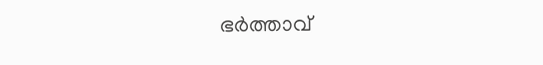ഭര്‍ത്താവ്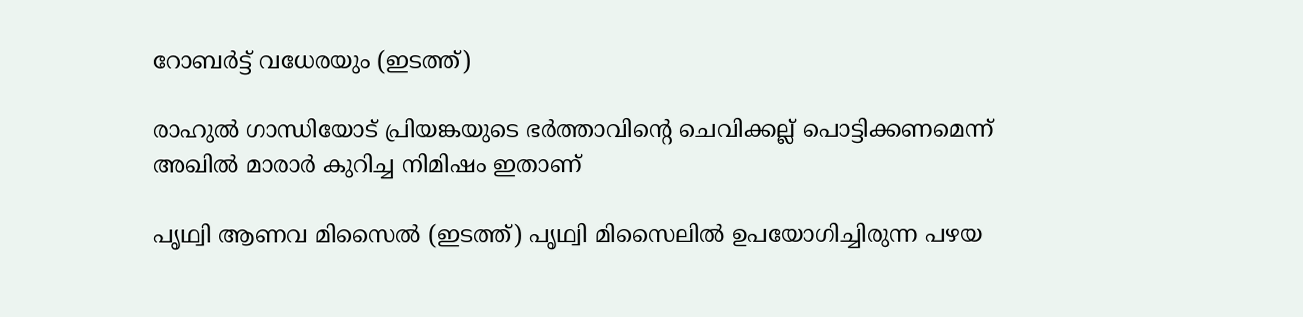റോബര്‍ട്ട് വധേരയും (ഇടത്ത്)

രാഹുല്‍ ഗാന്ധിയോട് പ്രിയങ്കയുടെ ഭര്‍ത്താവിന്റെ ചെവിക്കല്ല് പൊട്ടിക്കണമെന്ന് അഖില്‍ മാരാര്‍ കുറിച്ച നിമിഷം ഇതാണ്

പൃഥ്വി ആണവ മിസൈല്‍ (ഇടത്ത്) പൃഥ്വി മിസൈലില്‍ ഉപയോഗിച്ചിരുന്ന പഴയ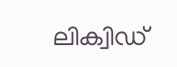ലിക്വിഡ്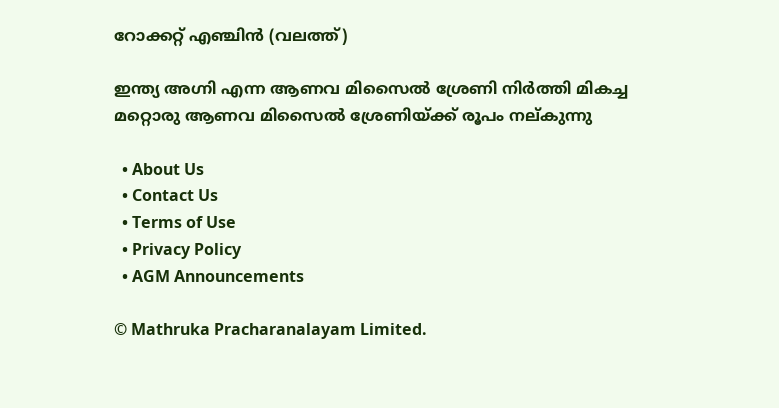റോക്കറ്റ് എഞ്ചിന്‍ (വലത്ത്)

ഇന്ത്യ അഗ്നി എന്ന ആണവ മിസൈല്‍ ശ്രേണി നിര്‍ത്തി മികച്ച മറ്റൊരു ആണവ മിസൈല്‍ ശ്രേണിയ്‌ക്ക് രൂപം നല‍്കുന്നു

  • About Us
  • Contact Us
  • Terms of Use
  • Privacy Policy
  • AGM Announcements

© Mathruka Pracharanalayam Limited.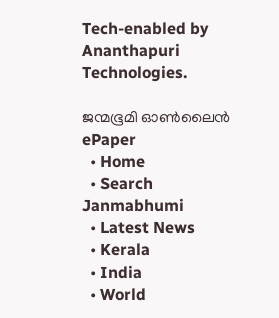Tech-enabled by Ananthapuri Technologies.

ജന്മഭൂമി ഓണ്‍ലൈന്‍
ePaper
  • Home
  • Search Janmabhumi
  • Latest News
  • Kerala
  • India
  • World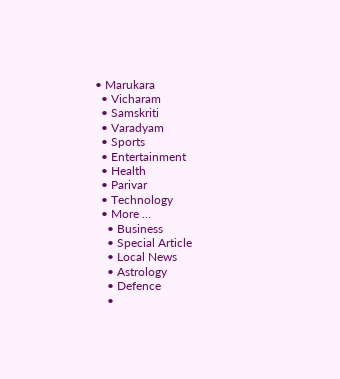• Marukara
  • Vicharam
  • Samskriti
  • Varadyam
  • Sports
  • Entertainment
  • Health
  • Parivar
  • Technology
  • More …
    • Business
    • Special Article
    • Local News
    • Astrology
    • Defence
    •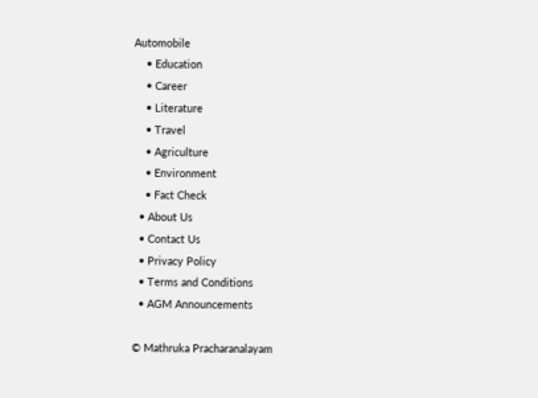Automobile
    • Education
    • Career
    • Literature
    • Travel
    • Agriculture
    • Environment
    • Fact Check
  • About Us
  • Contact Us
  • Privacy Policy
  • Terms and Conditions
  • AGM Announcements

© Mathruka Pracharanalayam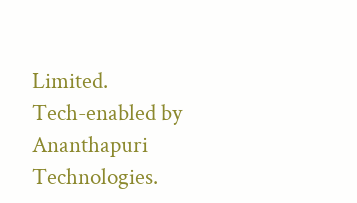Limited.
Tech-enabled by Ananthapuri Technologies.